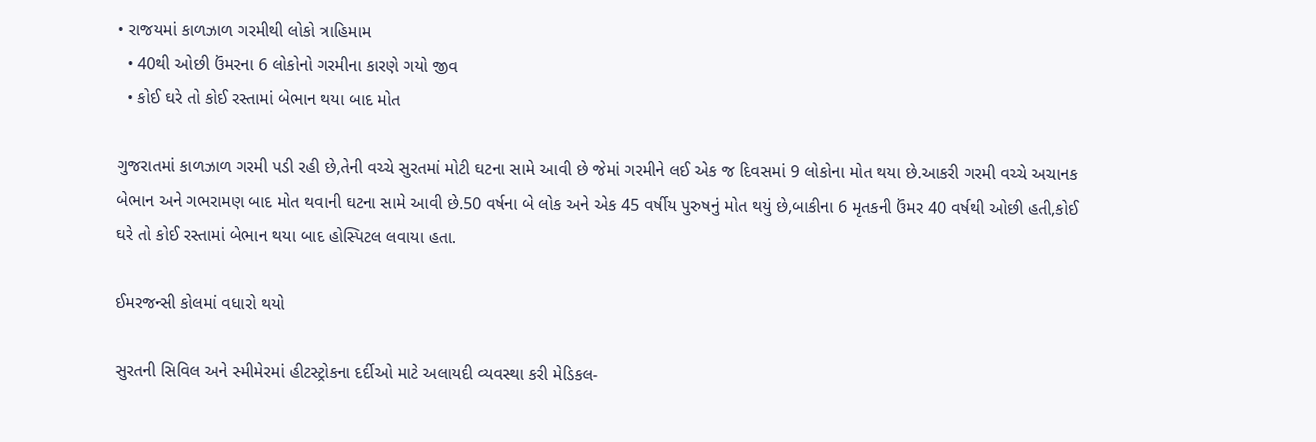• રાજયમાં કાળઝાળ ગરમીથી લોકો ત્રાહિમામ
  • 40થી ઓછી ઉંમરના 6 લોકોનો ગરમીના કારણે ગયો જીવ
  • કોઈ ઘરે તો કોઈ રસ્તામાં બેભાન થયા બાદ મોત

ગુજરાતમાં કાળઝાળ ગરમી પડી રહી છે,તેની વચ્ચે સુરતમાં મોટી ઘટના સામે આવી છે જેમાં ગરમીને લઈ એક જ દિવસમાં 9 લોકોના મોત થયા છે.આકરી ગરમી વચ્ચે અચાનક બેભાન અને ગભરામણ બાદ મોત થવાની ઘટના સામે આવી છે.50 વર્ષના બે લોક અને એક 45 વર્ષીય પુરુષનું મોત થયું છે,બાકીના 6 મૃતકની ઉંમર 40 વર્ષથી ઓછી હતી,કોઈ ઘરે તો કોઈ રસ્તામાં બેભાન થયા બાદ હોસ્પિટલ લવાયા હતા.

ઈમરજન્સી કોલમાં વધારો થયો

સુરતની સિવિલ અને સ્મીમેરમાં હીટસ્ટ્રોકના દર્દીઓ માટે અલાયદી વ્યવસ્થા કરી મેડિકલ-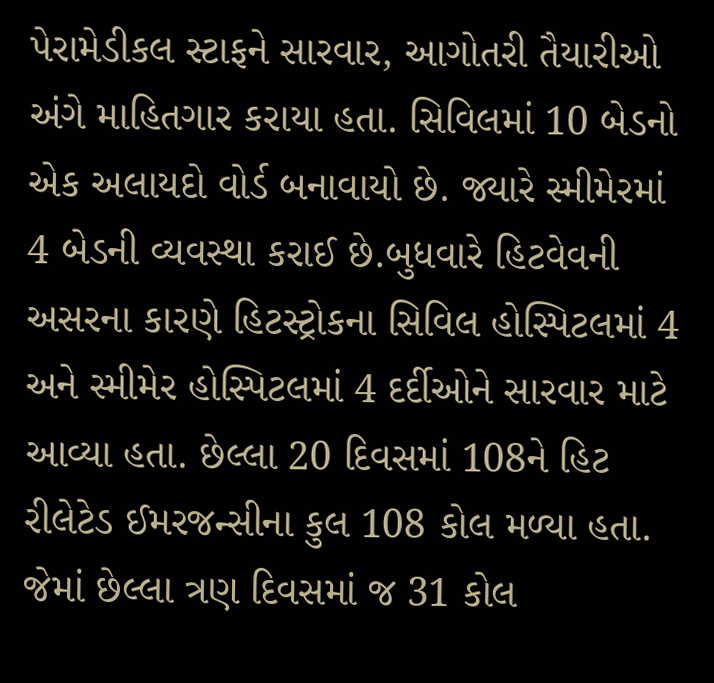પેરામેડીકલ સ્ટાફને સારવાર, આગોતરી તૈયારીઓ અંગે માહિતગાર કરાયા હતા. સિવિલમાં 10 બેડનો એક અલાયદો વોર્ડ બનાવાયો છે. જ્યારે સ્મીમેરમાં 4 બેડની વ્યવસ્થા કરાઈ છે.બુધવારે હિટવેવની અસરના કારણે હિટસ્ટ્રોકના સિવિલ હોસ્પિટલમાં 4 અને સ્મીમેર હોસ્પિટલમાં 4 દર્દીઓને સારવાર માટે આવ્યા હતા. છેલ્લા 20 દિવસમાં 108ને હિટ રીલેટેડ ઈમરજન્સીના કુલ 108 કોલ મળ્યા હતા. જેમાં છેલ્લા ત્રણ દિવસમાં જ 31 કોલ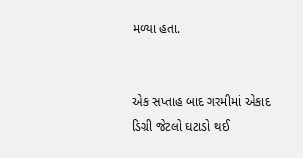મળ્યા હતા.


એક સપ્તાહ બાદ ગરમીમાં એકાદ ડિગ્રી જેટલો ઘટાડો થઈ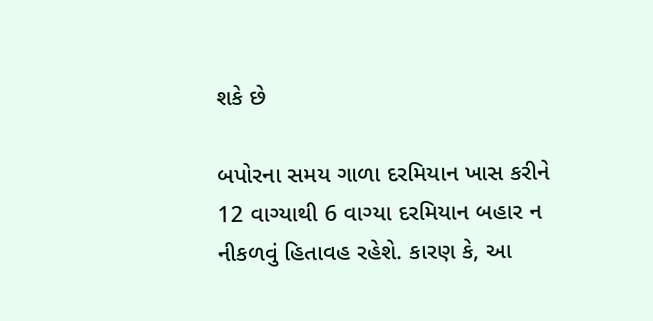શકે છે

બપોરના સમય ગાળા દરમિયાન ખાસ કરીને 12 વાગ્યાથી 6 વાગ્યા દરમિયાન બહાર ન નીકળવું હિતાવહ રહેશે. કારણ કે, આ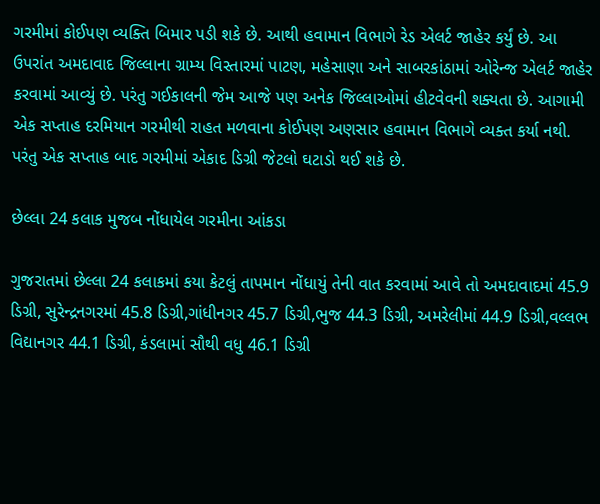ગરમીમાં કોઈપણ વ્યક્તિ બિમાર પડી શકે છે. આથી હવામાન વિભાગે રેડ એલર્ટ જાહેર કર્યું છે. આ ઉપરાંત અમદાવાદ જિલ્લાના ગ્રામ્ય વિસ્તારમાં પાટણ, મહેસાણા અને સાબરકાંઠામાં ઓરેન્જ એલર્ટ જાહેર કરવામાં આવ્યું છે. પરંતુ ગઈકાલની જેમ આજે પણ અનેક જિલ્લાઓમાં હીટવેવની શક્યતા છે. આગામી એક સપ્તાહ દરમિયાન ગરમીથી રાહત મળવાના કોઈપણ અણસાર હવામાન વિભાગે વ્યક્ત કર્યા નથી. પરંતુ એક સપ્તાહ બાદ ગરમીમાં એકાદ ડિગ્રી જેટલો ઘટાડો થઈ શકે છે.

છેલ્લા 24 કલાક મુજબ નોંધાયેલ ગરમીના આંકડા

ગુજરાતમાં છેલ્લા 24 કલાકમાં કયા કેટલું તાપમાન નોંધાયું તેની વાત કરવામાં આવે તો અમદાવાદમાં 45.9 ડિગ્રી, સુરેન્દ્રનગરમાં 45.8 ડિગ્રી,ગાંધીનગર 45.7 ડિગ્રી,ભુજ 44.3 ડિગ્રી, અમરેલીમાં 44.9 ડિગ્રી,વલ્લભ વિદ્યાનગર 44.1 ડિગ્રી, કંડલામાં સૌથી વધુ 46.1 ડિગ્રી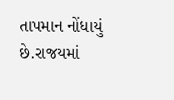તાપમાન નોંધાયું છે.રાજયમાં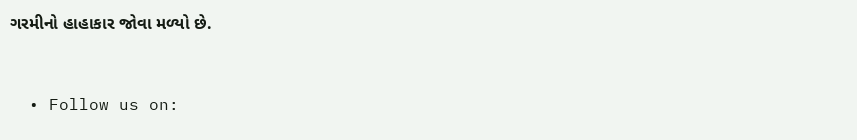ગરમીનો હાહાકાર જોવા મળ્યો છે.


  • Follow us on: